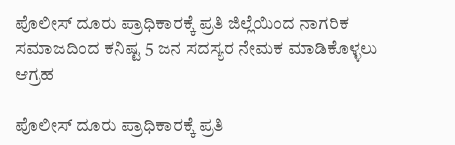ಪೊಲೀಸ್ ದೂರು ಪ್ರಾಧಿಕಾರಕ್ಕೆ ಪ್ರತಿ ಜಿಲ್ಲೆಯಿಂದ ನಾಗರಿಕ ಸಮಾಜದಿಂದ ಕನಿಷ್ಟ 5 ಜನ ಸದಸ್ಯರ ನೇಮಕ ಮಾಡಿಕೊಳ್ಳಲು ಆಗ್ರಹ

ಪೊಲೀಸ್ ದೂರು ಪ್ರಾಧಿಕಾರಕ್ಕೆ ಪ್ರತಿ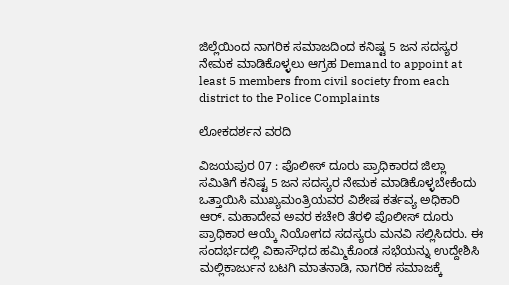ಜಿಲ್ಲೆಯಿಂದ ನಾಗರಿಕ ಸಮಾಜದಿಂದ ಕನಿಷ್ಟ 5 ಜನ ಸದಸ್ಯರ ನೇಮಕ ಮಾಡಿಕೊಳ್ಳಲು ಆಗ್ರಹ Demand to appoint at least 5 members from civil society from each district to the Police Complaints

ಲೋಕದರ್ಶನ ವರದಿ

ವಿಜಯಪುರ 07 : ಪೊಲೀಸ್ ದೂರು ಪ್ರಾಧಿಕಾರದ ಜಿಲ್ಲಾ ಸಮಿತಿಗೆ ಕನಿಷ್ಟ 5 ಜನ ಸದಸ್ಯರ ನೇಮಕ ಮಾಡಿಕೊಳ್ಳಬೇಕೆಂದು ಒತ್ತಾಯಿಸಿ ಮುಖ್ಯಮಂತ್ರಿಯವರ ವಿಶೇಷ ಕರ್ತವ್ಯ ಅಧಿಕಾರಿ ಆರ್‌. ಮಹಾದೇವ ಅವರ ಕಚೇರಿ ತೆರಳಿ ಪೊಲೀಸ್ ದೂರು ಪ್ರಾಧಿಕಾರ ಆಯ್ಕೆ ನಿಯೋಗದ ಸದಸ್ಯರು ಮನವಿ ಸಲ್ಲಿಸಿದರು. ಈ ಸಂದರ್ಭದಲ್ಲಿ ವಿಕಾಸೌಧದ ಹಮ್ಮಿಕೊಂಡ ಸಭೆಯನ್ನು ಉದ್ದೇಶಿಸಿ ಮಲ್ಲಿಕಾರ್ಜುನ ಬಟಗಿ ಮಾತನಾಡಿ, ನಾಗರಿಕ ಸಮಾಜಕ್ಕೆ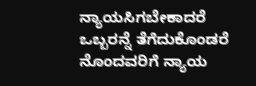ನ್ಯಾಯಸಿಗಬೇಕಾದರೆ ಒಬ್ಬರನ್ನೆ ತೆಗೆದುಕೊಂಡರೆ ನೊಂದವರಿಗೆ ನ್ಯಾಯ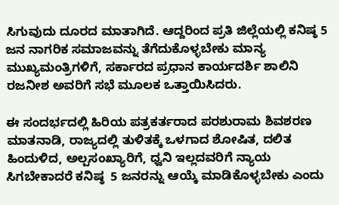ಸಿಗುವುದು ದೂರದ ಮಾತಾಗಿದೆ. ಆದ್ದರಿಂದ ಪ್ರತಿ ಜಿಲ್ಲೆಯಲ್ಲಿ ಕನಿಷ್ಠ 5 ಜನ ನಾಗರಿಕ ಸಮಾಜವನ್ನು ತೆಗೆದುಕೊಳ್ಳಬೇಕು ಮಾನ್ಯ ಮುಖ್ಯಮಂತ್ರಿಗಳಿಗೆ, ಸರ್ಕಾರದ ಪ್ರಧಾನ ಕಾರ್ಯದರ್ಶಿ ಶಾಲಿನಿ ರಜನೀಶ ಅವರಿಗೆ ಸಭೆ ಮೂಲಕ ಒತ್ತಾಯಿಸಿದರು.

ಈ ಸಂದರ್ಭದಲ್ಲಿ ಹಿರಿಯ ಪತ್ರಕರ್ತರಾದ ಪರಶುರಾಮ ಶಿವಶರಣ ಮಾತನಾಡಿ, ರಾಜ್ಯದಲ್ಲಿ ತುಳಿತಕ್ಕೆ ಒಳಗಾದ ಶೋಷಿತ, ದಲಿತ ಹಿಂದುಳಿದ, ಅಲ್ಪಸಂಖ್ಯಾರಿಗೆ, ಧ್ವನಿ ಇಲ್ಲದವರಿಗೆ ನ್ಯಾಯ ಸಿಗಬೇಕಾದರೆ ಕನಿಷ್ಠ  5 ಜನರನ್ನು ಆಯ್ಕೆ ಮಾಡಿಕೊಳ್ಳಬೇಕು ಎಂದು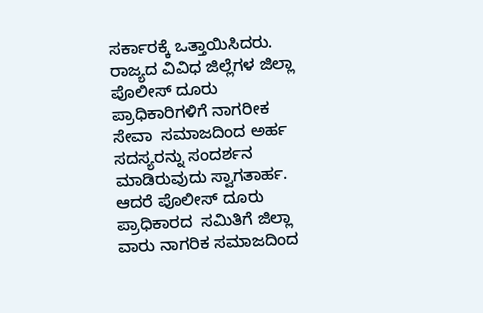ಸರ್ಕಾರಕ್ಕೆ ಒತ್ತಾಯಿಸಿದರು. ರಾಜ್ಯದ ವಿವಿಧ ಜಿಲ್ಲೆಗಳ ಜಿಲ್ಲಾ ಪೊಲೀಸ್ ದೂರು ಪ್ರಾಧಿಕಾರಿಗಳಿಗೆ ನಾಗರೀಕ ಸೇವಾ  ಸಮಾಜದಿಂದ ಅರ್ಹ ಸದಸ್ಯರನ್ನು ಸಂದರ್ಶನ ಮಾಡಿರುವುದು ಸ್ವಾಗತಾರ್ಹ. ಆದರೆ ಪೊಲೀಸ್ ದೂರು ಪ್ರಾಧಿಕಾರದ  ಸಮಿತಿಗೆ ಜಿಲ್ಲಾ ವಾರು ನಾಗರಿಕ ಸಮಾಜದಿಂದ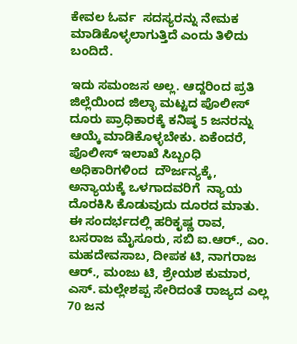ಕೇವಲ ಓರ್ವ  ಸದಸ್ಯರನ್ನು ನೇಮಕ ಮಾಡಿಕೊಳ್ಳಲಾಗುತ್ತಿದೆ ಎಂದು ತಿಳಿದು ಬಂದಿದೆ.

ಇದು ಸಮಂಜಸ ಅಲ್ಲ. ಆದ್ದರಿಂದ ಪ್ರತಿ ಜಿಲ್ಲೆಯಿಂದ ಜಿಲ್ಳಾ ಮಟ್ಟದ ಪೊಲೀಸ್ ದೂರು ಪ್ರಾಧಿಕಾರಕ್ಕೆ ಕನಿಷ್ಠ 5 ಜನರನ್ನು ಆಯ್ಕೆ ಮಾಡಿಕೊಳ್ಳಬೇಕು. ಏಕೆಂದರೆ, ಪೊಲೀಸ್ ಇಲಾಖೆ ಸಿಬ್ಬಂಧಿ ಅಧಿಕಾರಿಗಳಿಂದ  ದೌರ್ಜನ್ಯಕ್ಕೆ, ಅನ್ಯಾಯಕ್ಕೆ ಒಳಗಾದವರಿಗೆ  ನ್ಯಾಯ ದೊರಕಿಸಿ ಕೊಡುವುದು ದೂರದ ಮಾತು.  ಈ ಸಂದರ್ಭದಲ್ಲಿ ಹರಿಕೃಷ್ಣ ರಾವ, ಬಸರಾಜ ಮೈಸೂರು, ಸಬಿ ಐ.ಆರ್‌., ಎಂ. ಮಹದೇವಸಾಬ, ದೀಪಕ ಟಿ, ನಾಗರಾಜ ಆರ್‌., ಮಂಜು ಟಿ, ಶ್ರೇಯಶ ಕುಮಾರ, ಎಸ್‌. ಮಲ್ಲೇಶಪ್ಪ ಸೇರಿದಂತೆ ರಾಜ್ಯದ ಎಲ್ಲ 70 ಜನ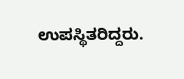ಉಪಸ್ಥಿತರಿದ್ದರು.